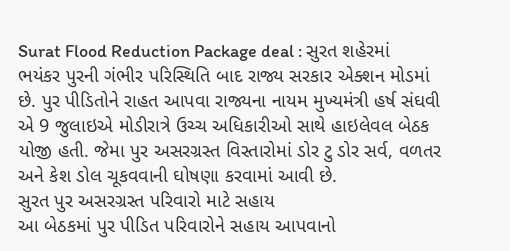Surat Flood Reduction Package deal : સુરત શહેરમાં ભયંકર પુરની ગંભીર પરિસ્થિતિ બાદ રાજ્ય સરકાર એક્શન મોડમાં છે. પુર પીડિતોને રાહત આપવા રાજ્યના નાયમ મુખ્યમંત્રી હર્ષ સંઘવી એ 9 જુલાઇએ મોડીરાત્રે ઉચ્ચ અધિકારીઓ સાથે હાઇલેવલ બેઠક યોજી હતી. જેમા પુર અસરગ્રસ્ત વિસ્તારોમાં ડોર ટુ ડોર સર્વ, વળતર અને કેશ ડોલ ચૂકવવાની ઘોષણા કરવામાં આવી છે.
સુરત પુર અસરગ્રસ્ત પરિવારો માટે સહાય
આ બેઠકમાં પુર પીડિત પરિવારોને સહાય આપવાનો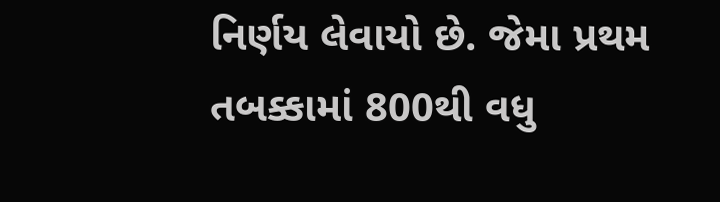નિર્ણય લેવાયો છે. જેમા પ્રથમ તબક્કામાં 800થી વધુ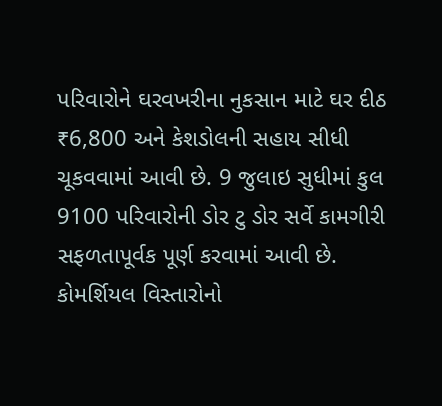પરિવારોને ઘરવખરીના નુકસાન માટે ઘર દીઠ ₹6,800 અને કેશડોલની સહાય સીધી ચૂકવવામાં આવી છે. 9 જુલાઇ સુધીમાં કુલ 9100 પરિવારોની ડોર ટુ ડોર સર્વે કામગીરી સફળતાપૂર્વક પૂર્ણ કરવામાં આવી છે.
કોમર્શિયલ વિસ્તારોનો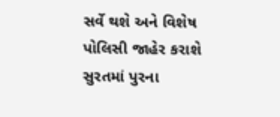સર્વે થશે અને વિશેષ પોલિસી જાહેર કરાશે
સુરતમાં પુરના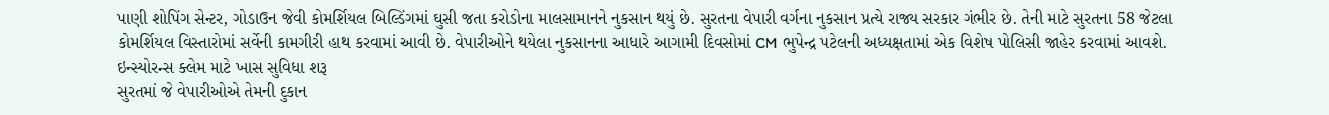પાણી શોપિંગ સેન્ટર, ગોડાઉન જેવી કોમર્શિયલ બિલ્ડિંગમાં ઘુસી જતા કરોડોના માલસામાનને નુકસાન થયું છે. સુરતના વેપારી વર્ગના નુકસાન પ્રત્યે રાજ્ય સરકાર ગંભીર છે. તેની માટે સુરતના 58 જેટલા કોમર્શિયલ વિસ્તારોમાં સર્વેની કામગીરી હાથ કરવામાં આવી છે. વેપારીઓને થયેલા નુકસાનના આધારે આગામી દિવસોમાં CM ભુપેન્દ્ર પટેલની અધ્યક્ષતામાં એક વિશેષ પોલિસી જાહેર કરવામાં આવશે.
ઇન્સ્યોરન્સ ક્લેમ માટે ખાસ સુવિધા શરૂ
સુરતમાં જે વેપારીઓએ તેમની દુકાન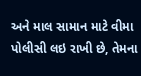અને માલ સામાન માટે વીમા પોલીસી લઇ રાખી છે, તેમના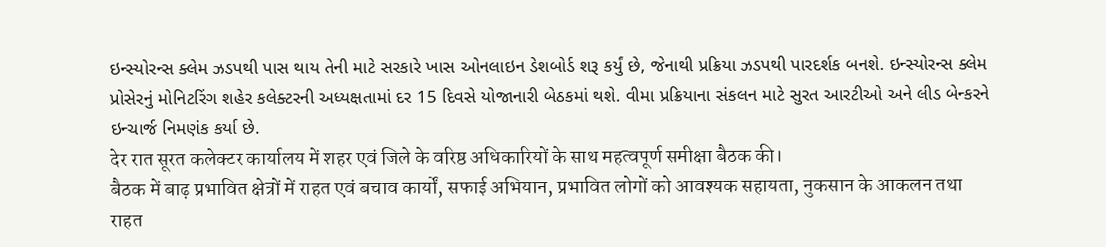ઇન્સ્યોરન્સ ક્લેમ ઝડપથી પાસ થાય તેની માટે સરકારે ખાસ ઓનલાઇન ડેશબોર્ડ શરૂ કર્યું છે, જેનાથી પ્રક્રિયા ઝડપથી પારદર્શક બનશે. ઇન્સ્યોરન્સ ક્લેમ પ્રોસેરનું મોનિટરિંગ શહેર કલેક્ટરની અધ્યક્ષતામાં દર 15 દિવસે યોજાનારી બેઠકમાં થશે. વીમા પ્રક્રિયાના સંકલન માટે સુરત આરટીઓ અને લીડ બેન્કરને ઇન્ચાર્જ નિમણંક કર્યા છે.
देर रात सूरत कलेक्टर कार्यालय में शहर एवं जिले के वरिष्ठ अधिकारियों के साथ महत्वपूर्ण समीक्षा बैठक की।
बैठक में बाढ़ प्रभावित क्षेत्रों में राहत एवं बचाव कार्यों, सफाई अभियान, प्रभावित लोगों को आवश्यक सहायता, नुकसान के आकलन तथा राहत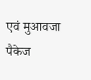एवं मुआवजा पैकेज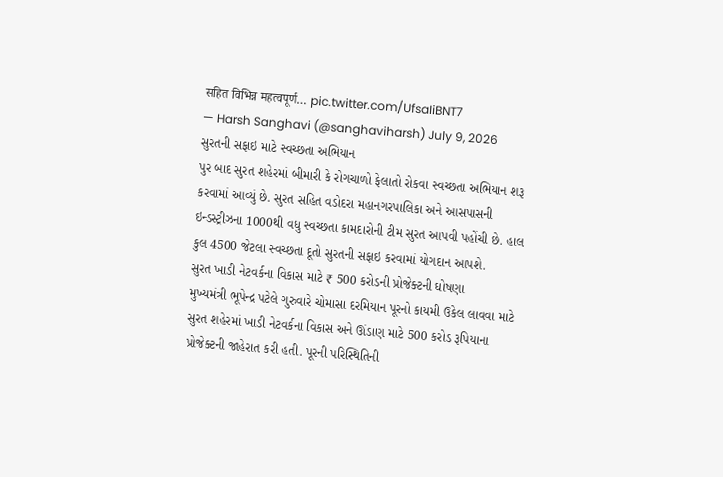सहित विभिन्न महत्वपूर्ण… pic.twitter.com/UfsaIiBNT7
— Harsh Sanghavi (@sanghaviharsh) July 9, 2026
સુરતની સફાઇ માટે સ્વચ્છતા અભિયાન
પુર બાદ સુરત શહેરમાં બીમારી કે રોગચાળો ફેલાતો રોકવા સ્વચ્છતા અભિયાન શરૂ કરવામાં આવ્યું છે. સુરત સહિત વડોદરા મહાનગરપાલિકા અને આસપાસની ઇન્ડસ્ટ્રીઝના 1000થી વધુ સ્વચ્છતા કામદારોની ટીમ સુરત આપવી પહોંચી છે. હાલ કુલ 4500 જેટલા સ્વચ્છતા દૂતો સુરતની સફાઇ કરવામાં યોગદાન આપશે.
સુરત ખાડી નેટવર્કના વિકાસ માટે ₹ 500 કરોડની પ્રોજેક્ટની ઘોષણા
મુખ્યમંત્રી ભૂપેન્દ્ર પટેલે ગુરુવારે ચોમાસા દરમિયાન પૂરનો કાયમી ઉકેલ લાવવા માટે સુરત શહેરમાં ખાડી નેટવર્કના વિકાસ અને ઊંડાણ માટે 500 કરોડ રૂપિયાના પ્રોજેક્ટની જાહેરાત કરી હતી. પૂરની પરિસ્થિતિની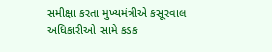સમીક્ષા કરતા મુખ્યમંત્રીએ કસૂરવાલ અધિકારીઓ સામે કડક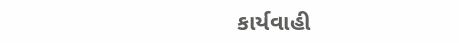કાર્યવાહી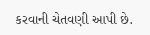કરવાની ચેતવણી આપી છે.